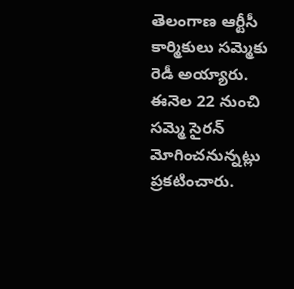తెలంగాణ ఆర్టీసీ కార్మికులు సమ్మెకు రెడీ అయ్యారు. ఈనెల 22 నుంచి సమ్మె సైరన్ మోగించనున్నట్లు ప్రకటించారు.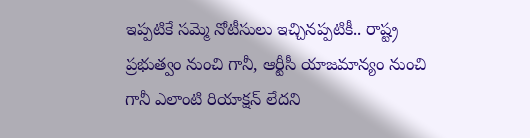ఇప్పటికే సమ్మె నోటీసులు ఇచ్చినప్పటికీ.. రాష్ట్ర ప్రభుత్వం నుంచి గానీ, ఆర్టీసీ యాజమాన్యం నుంచి గానీ ఎలాంటి రియాక్షన్ లేదని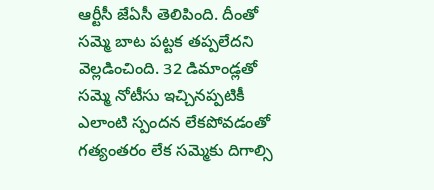ఆర్టీసీ జేఏసీ తెలిపింది. దీంతో సమ్మె బాట పట్టక తప్పలేదని వెల్లడించింది. 32 డిమాండ్లతో సమ్మె నోటీసు ఇచ్చినప్పటికీ ఎలాంటి స్పందన లేకపోవడంతో గత్యంతరం లేక సమ్మెకు దిగాల్సి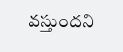వస్తుందని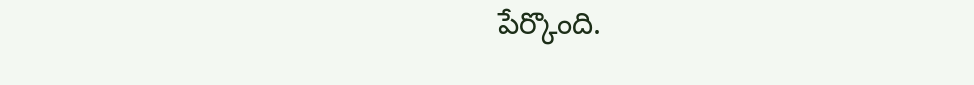పేర్కొంది.